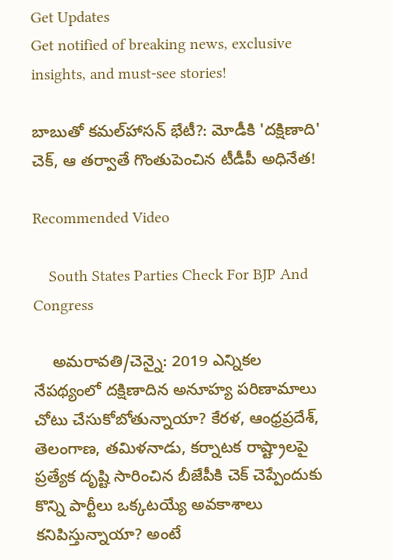Get Updates
Get notified of breaking news, exclusive insights, and must-see stories!

బాబుతో కమల్‌హాసన్ భేటీ?: మోడీకి 'దక్షిణాది' చెక్, ఆ తర్వాతే గొంతుపెంచిన టీడీపీ అధినేత!

Recommended Video

    South States Parties Check For BJP And Congress

    అమరావతి/చెన్నై: 2019 ఎన్నికల నేపథ్యంలో దక్షిణాదిన అనూహ్య పరిణామాలు చోటు చేసుకోబోతున్నాయా? కేరళ, ఆంధ్రప్రదేశ్, తెలంగాణ, తమిళనాడు, కర్నాటక రాష్ట్రాలపై ప్రత్యేక దృష్టి సారించిన బీజేపీకి చెక్ చెప్పేందుకు కొన్ని పార్టీలు ఒక్కటయ్యే అవకాశాలు కనిపిస్తున్నాయా? అంటే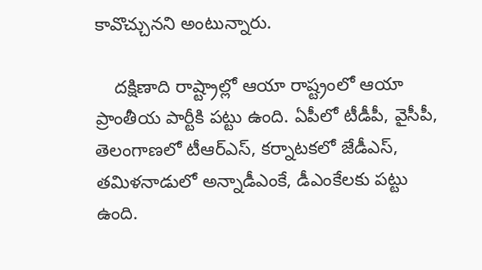కావొచ్చునని అంటున్నారు.

    దక్షిణాది రాష్ట్రాల్లో ఆయా రాష్ట్రంలో ఆయా ప్రాంతీయ పార్టీకి పట్టు ఉంది. ఏపీలో టీడీపీ, వైసీపీ, తెలంగాణలో టీఆర్ఎస్, కర్నాటకలో జేడీఎస్, తమిళనాడులో అన్నాడీఎంకే, డీఎంకేలకు పట్టు ఉంది.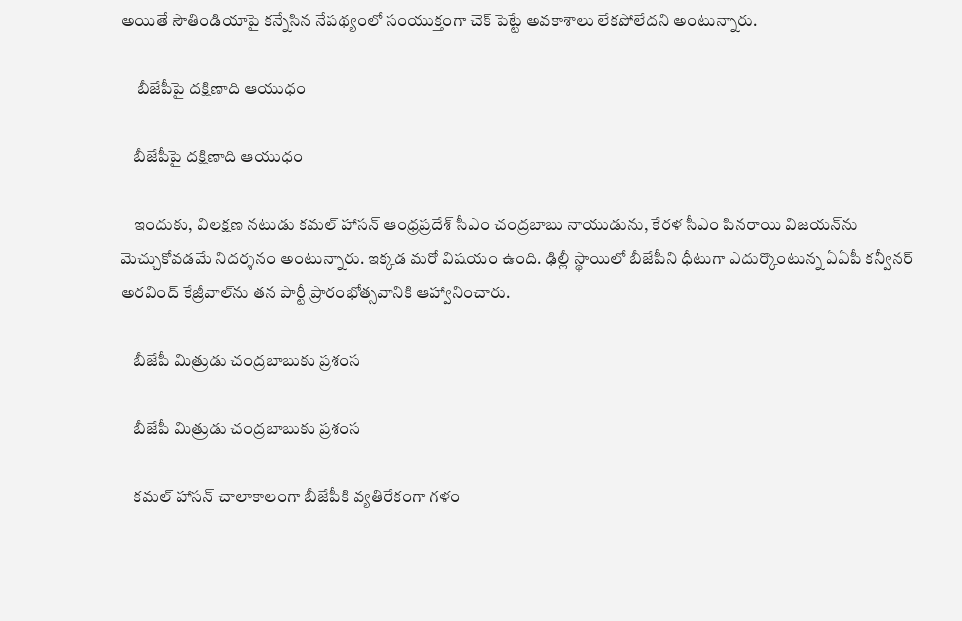అయితే సౌతిండియాపై కన్నేసిన నేపథ్యంలో సంయుక్తంగా చెక్ పెట్టే అవకాశాలు లేకపోలేదని అంటున్నారు.

     బీజేపీపై దక్షిణాది ఆయుధం

    బీజేపీపై దక్షిణాది ఆయుధం

    ఇందుకు, విలక్షణ నటుడు కమల్ హాసన్ ఆంధ్రప్రదేశ్ సీఎం చంద్రబాబు నాయుడును, కేరళ సీఎం పినరాయి విజయన్‌ను మెచ్చుకోవడమే నిదర్శనం అంటున్నారు. ఇక్కడ మరో విషయం ఉంది. ఢిల్లీ స్థాయిలో బీజేపీని ధీటుగా ఎదుర్కొంటున్న ఏఏపీ కన్వీనర్ అరవింద్ కేజ్రీవాల్‌ను తన పార్టీ ప్రారంభోత్సవానికి ఆహ్వానించారు.

    బీజేపీ మిత్రుడు చంద్రబాబుకు ప్రశంస

    బీజేపీ మిత్రుడు చంద్రబాబుకు ప్రశంస

    కమల్ హాసన్ చాలాకాలంగా బీజేపీకి వ్యతిరేకంగా గళం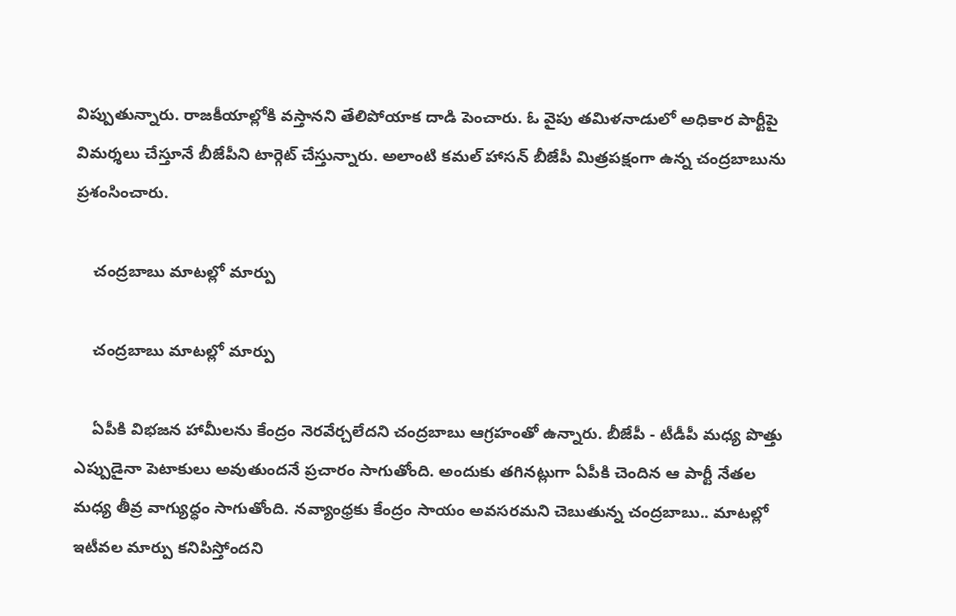విప్పుతున్నారు. రాజకీయాల్లోకి వస్తానని తేలిపోయాక దాడి పెంచారు. ఓ వైపు తమిళనాడులో అధికార పార్టీపై విమర్శలు చేస్తూనే బీజేపీని టార్గెట్ చేస్తున్నారు. అలాంటి కమల్ హాసన్ బీజేపీ మిత్రపక్షంగా ఉన్న చంద్రబాబును ప్రశంసించారు.

    చంద్రబాబు మాటల్లో మార్పు

    చంద్రబాబు మాటల్లో మార్పు

    ఏపీకి విభజన హామీలను కేంద్రం నెరవేర్చలేదని చంద్రబాబు ఆగ్రహంతో ఉన్నారు. బీజేపీ - టీడీపీ మధ్య పొత్తు ఎప్పుడైనా పెటాకులు అవుతుందనే ప్రచారం సాగుతోంది. అందుకు తగినట్లుగా ఏపీకి చెందిన ఆ పార్టీ నేతల మధ్య తీవ్ర వాగ్యుద్ధం సాగుతోంది. నవ్యాంధ్రకు కేంద్రం సాయం అవసరమని చెబుతున్న చంద్రబాబు.. మాటల్లో ఇటీవల మార్పు కనిపిస్తోందని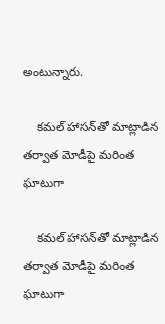అంటున్నారు.

    కమల్ హాసన్‌తో మాట్లాడిన తర్వాత మోడీపై మరింత ఘాటుగా

    కమల్ హాసన్‌తో మాట్లాడిన తర్వాత మోడీపై మరింత ఘాటుగా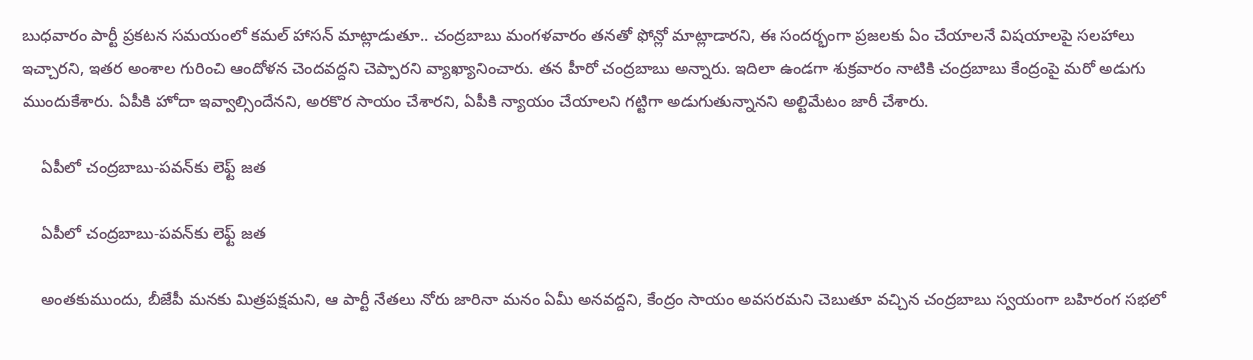బుధవారం పార్టీ ప్రకటన సమయంలో కమల్ హాసన్ మాట్లాడుతూ.. చంద్రబాబు మంగళవారం తనతో ఫోన్లో మాట్లాడారని, ఈ సందర్భంగా ప్రజలకు ఏం చేయాలనే విషయాలపై సలహాలు ఇచ్చారని, ఇతర అంశాల గురించి ఆందోళన చెందవద్దని చెప్పారని వ్యాఖ్యానించారు. తన హీరో చంద్రబాబు అన్నారు. ఇదిలా ఉండగా శుక్రవారం నాటికి చంద్రబాబు కేంద్రంపై మరో అడుగు ముందుకేశారు. ఏపీకి హోదా ఇవ్వాల్సిందేనని, అరకొర సాయం చేశారని, ఏపీకి న్యాయం చేయాలని గట్టిగా అడుగుతున్నానని అల్టిమేటం జారీ చేశారు.

    ఏపీలో చంద్రబాబు-పవన్‌కు లెఫ్ట్ జత

    ఏపీలో చంద్రబాబు-పవన్‌కు లెఫ్ట్ జత

    అంతకుముందు, బీజేపీ మనకు మిత్రపక్షమని, ఆ పార్టీ నేతలు నోరు జారినా మనం ఏమీ అనవద్దని, కేంద్రం సాయం అవసరమని చెబుతూ వచ్చిన చంద్రబాబు స్వయంగా బహిరంగ సభలో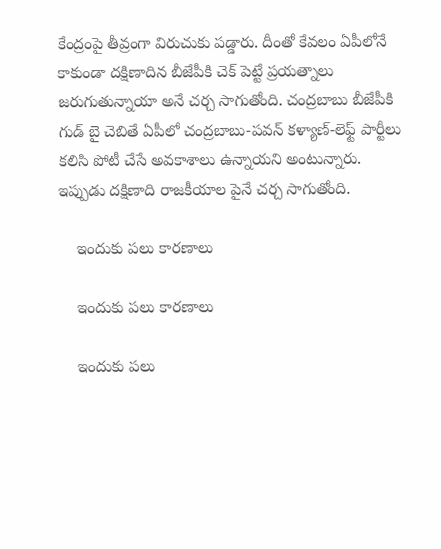కేంద్రంపై తీవ్రంగా విరుచుకు పడ్డారు. దీంతో కేవలం ఏపీలోనే కాకుండా దక్షిణాదిన బీజేపీకి చెక్ పెట్టే ప్రయత్నాలు జరుగుతున్నాయా అనే చర్చ సాగుతోంది. చంద్రబాబు బీజేపీకి గుడ్ బై చెబితే ఏపీలో చంద్రబాబు-పవన్ కళ్యాణ్-లెఫ్ట్ పార్టీలు కలిసి పోటీ చేసే అవకాశాలు ఉన్నాయని అంటున్నారు. ఇప్పుడు దక్షిణాది రాజకీయాల పైనే చర్చ సాగుతోంది.

    ఇందుకు పలు కారణాలు

    ఇందుకు పలు కారణాలు

    ఇందుకు పలు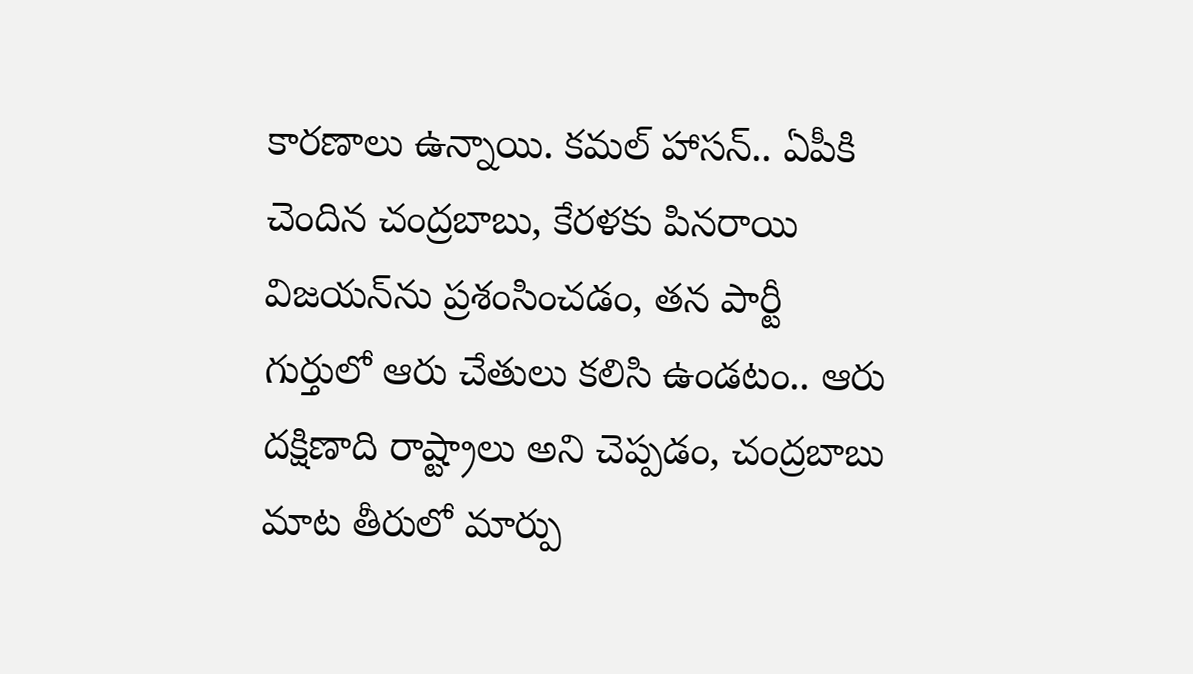కారణాలు ఉన్నాయి. కమల్ హాసన్.. ఏపీకి చెందిన చంద్రబాబు, కేరళకు పినరాయి విజయన్‌ను ప్రశంసించడం, తన పార్టీ గుర్తులో ఆరు చేతులు కలిసి ఉండటం.. ఆరు దక్షిణాది రాష్ట్రాలు అని చెప్పడం, చంద్రబాబు మాట తీరులో మార్పు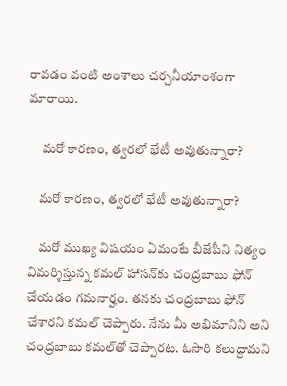రావడం వంటి అంశాలు చర్చనీయాంశంగా మారాయి.

     మరో కారణం, త్వరలో భేటీ అవుతున్నారా?

    మరో కారణం, త్వరలో భేటీ అవుతున్నారా?

    మరో ముఖ్య విషయం ఏమంటే బీజేపీని నిత్యం విమర్శిస్తున్న కమల్ హాసన్‌కు చంద్రబాబు ఫోన్ చేయడం గమనార్హం. తనకు చంద్రబాబు ఫోన్ చేశారని కమల్ చెప్పారు. నేను మీ అభిమానిని అని చంద్రబాబు కమల్‌తో చెప్పారట. ఓసారి కలుద్దామని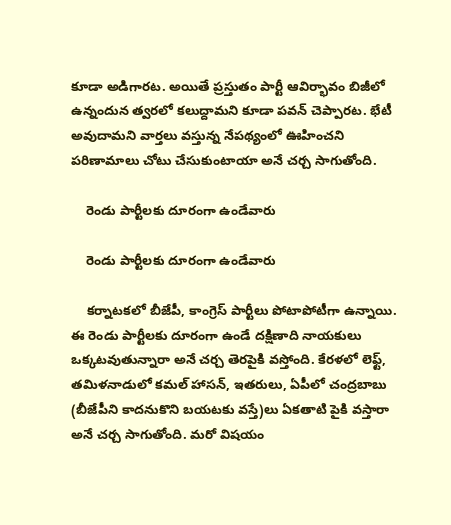కూడా అడిగారట. అయితే ప్రస్తుతం పార్టీ ఆవిర్భావం బిజీలో ఉన్నందున త్వరలో కలుద్దామని కూడా పవన్ చెప్పారట. భేటీ అవుదామని వార్తలు వస్తున్న నేపథ్యంలో ఊహించని పరిణామాలు చోటు చేసుకుంటాయా అనే చర్చ సాగుతోంది.

    రెండు పార్టీలకు దూరంగా ఉండేవారు

    రెండు పార్టీలకు దూరంగా ఉండేవారు

    కర్నాటకలో బీజేపీ, కాంగ్రెస్ పార్టీలు పోటాపోటీగా ఉన్నాయి. ఈ రెండు పార్టీలకు దూరంగా ఉండే దక్షిణాది నాయకులు ఒక్కటవుతున్నారా అనే చర్చ తెరపైకి వస్తోంది. కేరళలో లెఫ్ట్, తమిళనాడులో కమల్ హాసన్, ఇతరులు, ఏపీలో చంద్రబాబు (బీజేపీని కాదనుకొని బయటకు వస్తే)లు ఏకతాటి పైకి వస్తారా అనే చర్చ సాగుతోంది. మరో విషయం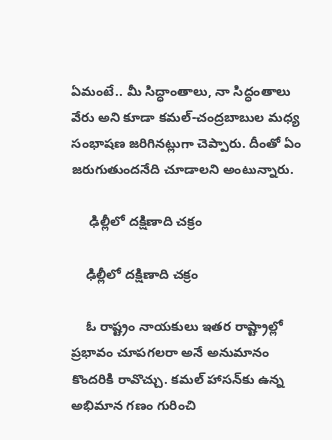ఏమంటే.. మీ సిద్ధాంతాలు, నా సిద్ధంతాలు వేరు అని కూడా కమల్-చంద్రబాబుల మధ్య సంభాషణ జరిగినట్లుగా చెప్పారు. దీంతో ఏం జరుగుతుందనేది చూడాలని అంటున్నారు.

     ఢిల్లీలో దక్షిణాది చక్రం

    ఢిల్లీలో దక్షిణాది చక్రం

    ఓ రాష్ట్రం నాయకులు ఇతర రాష్ట్రాల్లో ప్రభావం చూపగలరా అనే అనుమానం కొందరికి రావొచ్చు. కమల్ హాసన్‌కు ఉన్న అభిమాన గణం గురించి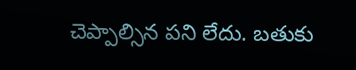చెప్పాల్సిన పని లేదు. బతుకు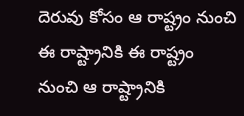దెరువు కోసం ఆ రాష్ట్రం నుంచి ఈ రాష్ట్రానికి ఈ రాష్ట్రం నుంచి ఆ రాష్ట్రానికి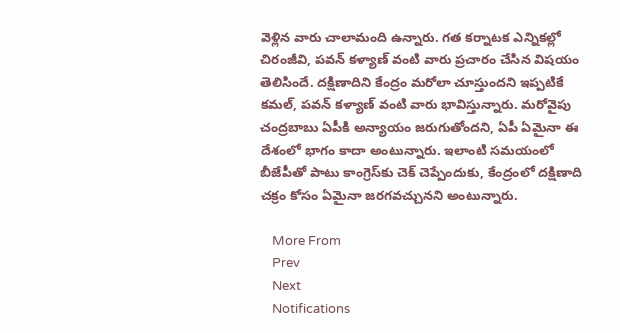వెళ్లిన వారు చాలామంది ఉన్నారు. గత కర్నాటక ఎన్నికల్లో చిరంజీవి, పవన్ కళ్యాణ్ వంటి వారు ప్రచారం చేసిన విషయం తెలిసిందే. దక్షిణాదిని కేంద్రం మరోలా చూస్తుందని ఇప్పటికే కమల్, పవన్ కళ్యాణ్ వంటి వారు భావిస్తున్నారు. మరోవైపు చంద్రబాబు ఏపీకి అన్యాయం జరుగుతోందని, ఏపీ ఏమైనా ఈ దేశంలో భాగం కాదా అంటున్నారు. ఇలాంటి సమయంలో బీజేపీతో పాటు కాంగ్రెస్‌కు చెక్ చెప్పేందుకు, కేంద్రంలో దక్షిణాది చక్రం కోసం ఏమైనా జరగవచ్చునని అంటున్నారు.

    More From
    Prev
    Next
    Notifications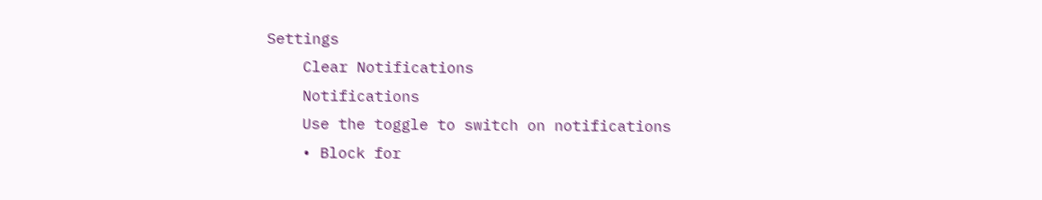Settings
    Clear Notifications
    Notifications
    Use the toggle to switch on notifications
    • Block for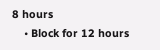8 hours
    • Block for 12 hours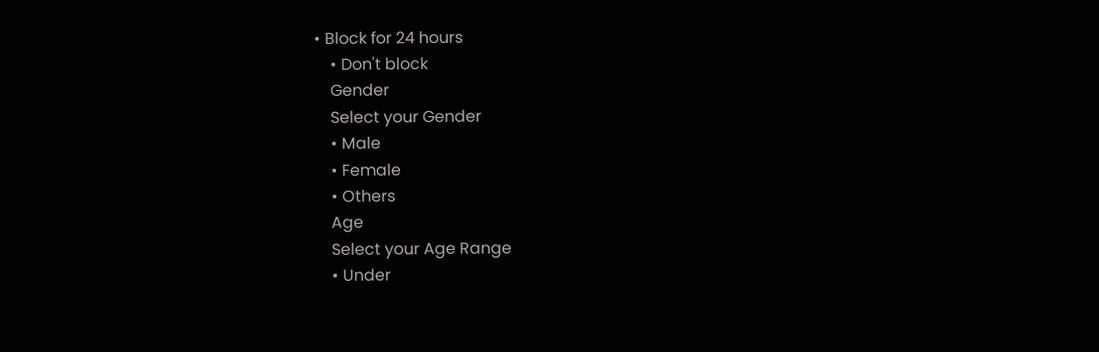• Block for 24 hours
    • Don't block
    Gender
    Select your Gender
    • Male
    • Female
    • Others
    Age
    Select your Age Range
    • Under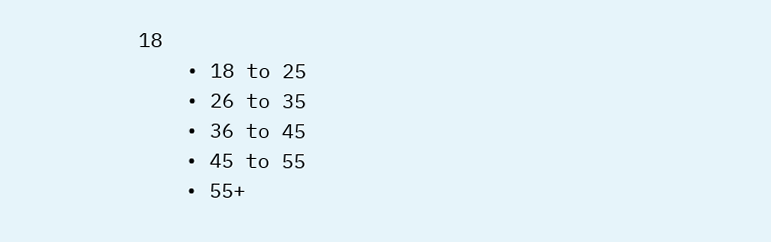18
    • 18 to 25
    • 26 to 35
    • 36 to 45
    • 45 to 55
    • 55+